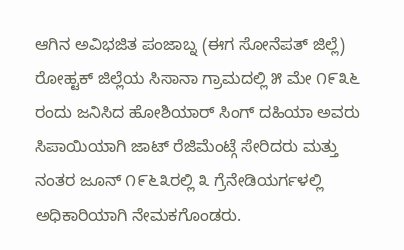ಆಗಿನ ಅವಿಭಜಿತ ಪಂಜಾಬ್ನ (ಈಗ ಸೋನೆಪತ್ ಜಿಲ್ಲೆ) ರೋಹ್ಟಕ್ ಜಿಲ್ಲೆಯ ಸಿಸಾನಾ ಗ್ರಾಮದಲ್ಲಿ ೫ ಮೇ ೧೯೩೬ ರಂದು ಜನಿಸಿದ ಹೋಶಿಯಾರ್ ಸಿಂಗ್ ದಹಿಯಾ ಅವರು ಸಿಪಾಯಿಯಾಗಿ ಜಾಟ್ ರೆಜಿಮೆಂಟ್ಗೆ ಸೇರಿದರು ಮತ್ತು ನಂತರ ಜೂನ್ ೧೯೬೩ರಲ್ಲಿ ೩ ಗ್ರೆನೇಡಿಯರ್ಗಳಲ್ಲಿ ಅಧಿಕಾರಿಯಾಗಿ ನೇಮಕಗೊಂಡರು.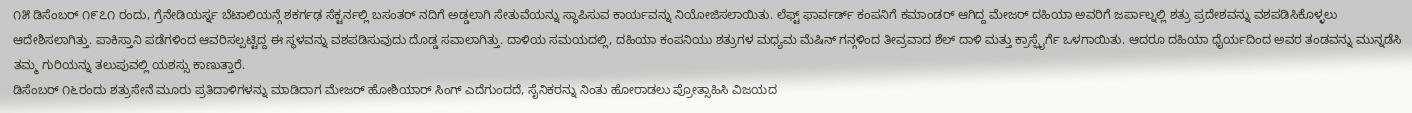೧೫ ಡಿಸೆಂಬರ್ ೧೯೭೧ ರಂದು, ಗ್ರೆನೇಡಿಯರ್ಸ್ನ ಬೆಟಾಲಿಯನ್ಗೆ ಶಕರ್ಗಢ ಸೆಕ್ಟರ್ನಲ್ಲಿ ಬಸಂತರ್ ನದಿಗೆ ಅಡ್ಡಲಾಗಿ ಸೇತುವೆಯನ್ನು ಸ್ಥಾಪಿಸುವ ಕಾರ್ಯವನ್ನು ನಿಯೋಜಿಸಲಾಯಿತು. ಲೆಫ್ಟ್ ಫಾರ್ವರ್ಡ್ ಕಂಪನಿಗೆ ಕಮಾಂಡರ್ ಆಗಿದ್ದ ಮೇಜರ್ ದಹಿಯಾ ಅವರಿಗೆ ಜರ್ಪಾಲ್ನಲ್ಲಿ ಶತ್ರು ಪ್ರದೇಶವನ್ನು ವಶಪಡಿಸಿಕೊಳ್ಳಲು ಆದೇಶಿಸಲಾಗಿತ್ತು. ಪಾಕಿಸ್ತಾನಿ ಪಡೆಗಳಿಂದ ಆವರಿಸಲ್ಪಟ್ಟಿದ್ದ ಈ ಸ್ಥಳವನ್ನು ವಶಪಡಿಸುವುದು ದೊಡ್ಡ ಸವಾಲಾಗಿತ್ತು. ದಾಳಿಯ ಸಮಯದಲ್ಲಿ, ದಹಿಯಾ ಕಂಪನಿಯು ಶತ್ರುಗಳ ಮಧ್ಯಮ ಮೆಷಿನ್ ಗನ್ಗಳಿಂದ ತೀವ್ರವಾದ ಶೆಲ್ ದಾಳಿ ಮತ್ತು ಕ್ರಾಸ್ಫೈರ್ಗೆ ಒಳಗಾಯಿತು. ಆದರೂ ದಹಿಯಾ ಧೈರ್ಯದಿಂದ ಅವರ ತಂಡವನ್ನು ಮುನ್ನಡೆಸಿ ತಮ್ಮ ಗುರಿಯನ್ನು ತಲುಪುವಲ್ಲಿ ಯಶಸ್ಸು ಕಾಣುತ್ತಾರೆ.
ಡಿಸೆಂಬರ್ ೧೬ರಂದು ಶತ್ರುಸೇನೆ ಮೂರು ಪ್ರತಿದಾಳಿಗಳನ್ನು ಮಾಡಿದಾಗ ಮೇಜರ್ ಹೋಶಿಯಾರ್ ಸಿಂಗ್ ಎದೆಗುಂದದೆ, ಸೈನಿಕರನ್ನು ನಿಂತು ಹೋರಾಡಲು ಪ್ರೋತ್ಸಾಹಿಸಿ ವಿಜಯದ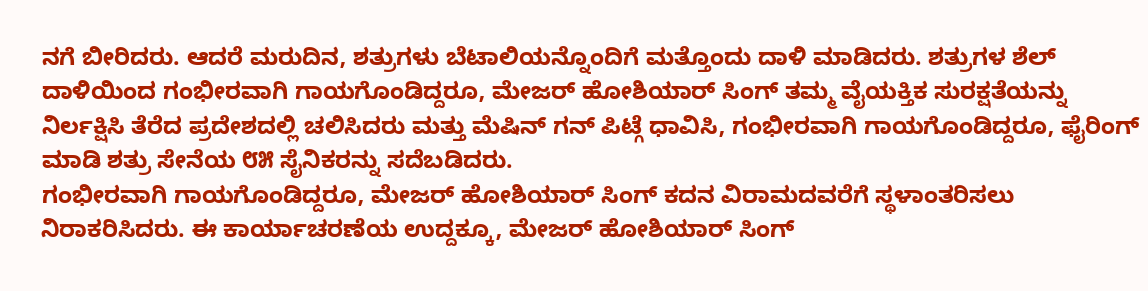ನಗೆ ಬೀರಿದರು. ಆದರೆ ಮರುದಿನ, ಶತ್ರುಗಳು ಬೆಟಾಲಿಯನ್ನೊಂದಿಗೆ ಮತ್ತೊಂದು ದಾಳಿ ಮಾಡಿದರು. ಶತ್ರುಗಳ ಶೆಲ್ ದಾಳಿಯಿಂದ ಗಂಭೀರವಾಗಿ ಗಾಯಗೊಂಡಿದ್ದರೂ, ಮೇಜರ್ ಹೋಶಿಯಾರ್ ಸಿಂಗ್ ತಮ್ಮ ವೈಯಕ್ತಿಕ ಸುರಕ್ಷತೆಯನ್ನು ನಿರ್ಲಕ್ಷಿಸಿ ತೆರೆದ ಪ್ರದೇಶದಲ್ಲಿ ಚಲಿಸಿದರು ಮತ್ತು ಮೆಷಿನ್ ಗನ್ ಪಿಟ್ಗೆ ಧಾವಿಸಿ, ಗಂಭೀರವಾಗಿ ಗಾಯಗೊಂಡಿದ್ದರೂ, ಫೈರಿಂಗ್ ಮಾಡಿ ಶತ್ರು ಸೇನೆಯ ೮೫ ಸೈನಿಕರನ್ನು ಸದೆಬಡಿದರು.
ಗಂಭೀರವಾಗಿ ಗಾಯಗೊಂಡಿದ್ದರೂ, ಮೇಜರ್ ಹೋಶಿಯಾರ್ ಸಿಂಗ್ ಕದನ ವಿರಾಮದವರೆಗೆ ಸ್ಥಳಾಂತರಿಸಲು ನಿರಾಕರಿಸಿದರು. ಈ ಕಾರ್ಯಾಚರಣೆಯ ಉದ್ದಕ್ಕೂ, ಮೇಜರ್ ಹೋಶಿಯಾರ್ ಸಿಂಗ್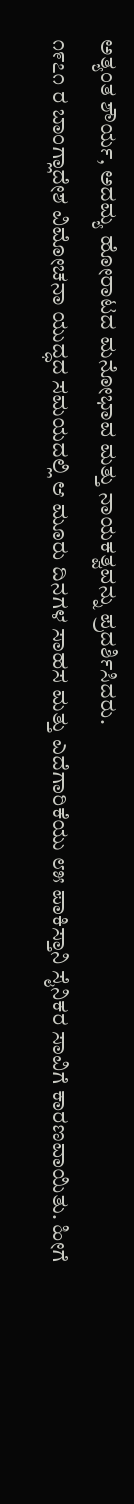ಅತ್ಯಂತ ಶೌರ್ಯ, ಅದಮ್ಯ ಹೋರಾಟದ ಮನೋಭಾವ ಮತ್ತು ನಾಯಕತ್ವವನ್ನು ಪ್ರದರ್ಶಿಸಿದರು.
೧೯೭೧ ರ ಬಾಂಗ್ಲಾದೇಶ ವಿಮೋಚನಾ ಯುದ್ಧದ ಸಮಯದಲ್ಲಿ ಆ ಮೂರು ದಿನಗಳ ಸಾಹಸ ಮತ್ತು ಎದೆಗಾರಿಕೆಯು ೮೫ ಪಾಕಿಸ್ತಾನಿ ಸೈನಿಕರ ಸಾವಿಗೆ ಕಾರಣವಾಯಿತು. ಹೀಗೆ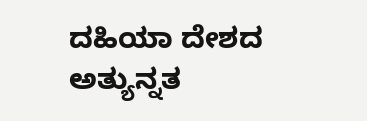ದಹಿಯಾ ದೇಶದ ಅತ್ಯುನ್ನತ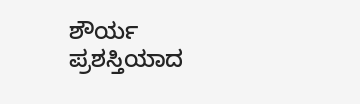ಶೌರ್ಯ ಪ್ರಶಸ್ತಿಯಾದ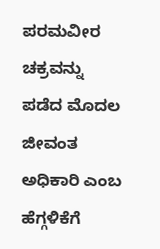ಪರಮವೀರ ಚಕ್ರವನ್ನು ಪಡೆದ ಮೊದಲ ಜೀವಂತ ಅಧಿಕಾರಿ ಎಂಬ ಹೆಗ್ಗಳಿಕೆಗೆ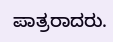ಪಾತ್ರರಾದರು.